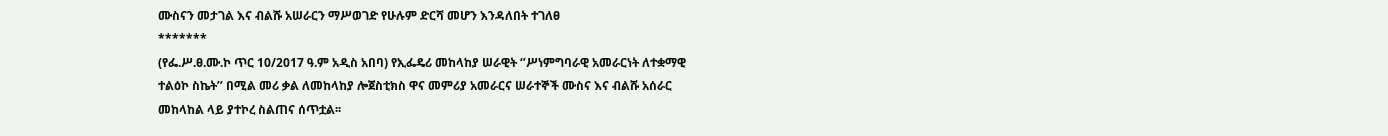ሙስናን መታገል እና ብልሹ አሠራርን ማሥወገድ የሁሉም ድርሻ መሆን እንዳለበት ተገለፀ
*******
(የፌ.ሥ.ፀ.ሙ.ኮ ጥር 10/2017 ዓ.ም አዲስ አበባ) የኢፌዴሪ መከላከያ ሠራዊት ‘’ሥነምግባራዊ አመራርነት ለተቋማዊ ተልዕኮ ስኬት’’ በሚል መሪ ቃል ለመከላከያ ሎጀስቲክስ ዋና መምሪያ አመራርና ሠራተኞች ሙስና እና ብልሹ አሰራር መከላከል ላይ ያተኮረ ስልጠና ሰጥቷል፡፡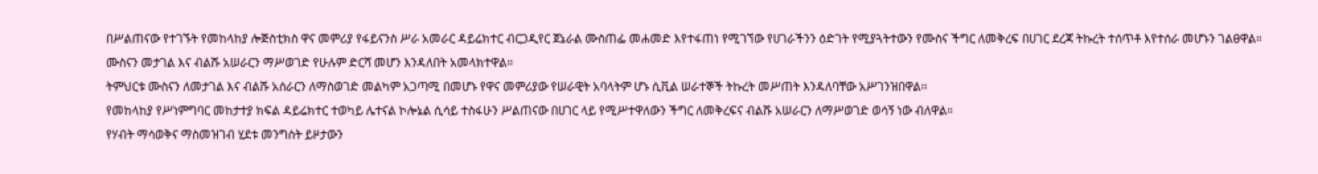በሥልጠናው የተገኙት የመከላከያ ሎጅስቲክስ ዋና መምሪያ የፋይናንስ ሥራ አመራር ዳይሬክተር ብርጋዲየር ጀኔራል ሙስጠፌ መሐመድ እየተፋጠነ የሚገኘው የሀገራችንን ዕድገት የሚያጓትተውን የሙስና ችግር ለመቅረፍ በሀገር ደረጃ ትኩረት ተሰጥቶ እየተሰራ መሆኑን ገልፀዋል።
ሙስናን መታገል እና ብልሹ አሠራርን ማሥወገድ የሁሉም ድርሻ መሆን እንዳለበት አመላክተዋል።
ትምህርቱ ሙስናን ለመታገል እና ብልሹ አሰራርን ለማስወገድ መልካም አጋጣሚ በመሆኑ የዋና መምሪያው የሠራዊት አባላትም ሆኑ ሲቪል ሠራተኞች ትኩረት መሥጠት እንዳለባቸው አሥገንዝበዋል፡፡
የመከላከያ የሥነምግባር መከታተያ ክፍል ዳይሬክተር ተወካይ ሌተናል ኮሎኔል ሲሳይ ተስፋሁን ሥልጠናው በሀገር ላይ የሚሥተዋለውን ችግር ለመቅረፍና ብልሹ አሠራርን ለማሥወገድ ወሳኝ ነው ብለዋል።
የሃብት ማሳወቅና ማስመዝገብ ሂደቱ መንግስት ይዞታውን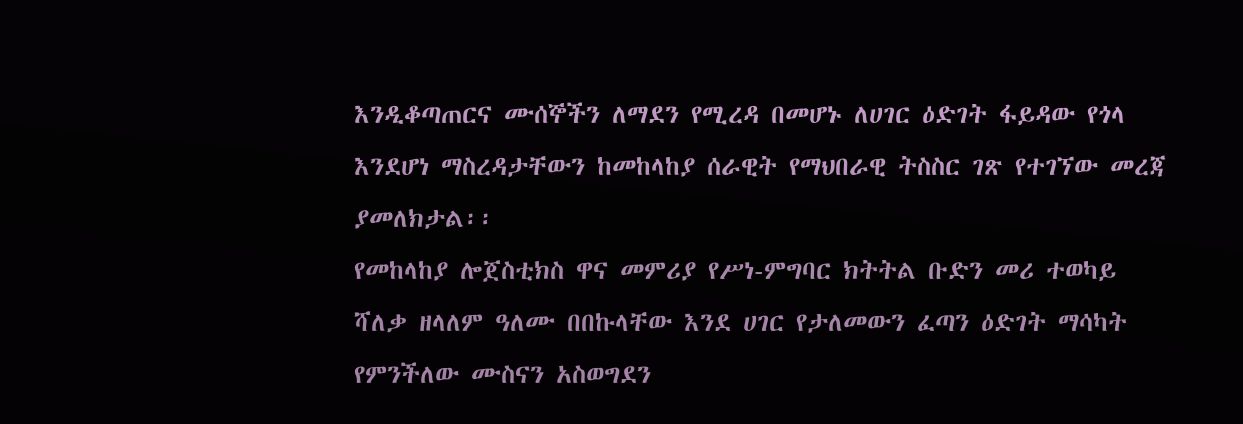እንዲቆጣጠርና ሙሰኞችን ለማደን የሚረዳ በመሆኑ ለሀገር ዕድገት ፋይዳው የጎላ እንደሆነ ማስረዳታቸውን ከመከላከያ ሰራዊት የማህበራዊ ትስስር ገጽ የተገኘው መረጃ ያመለክታል፡፡
የመከላከያ ሎጀስቲክስ ዋና መምሪያ የሥነ-ምግባር ክትትል ቡድን መሪ ተወካይ ሻለቃ ዘላለም ዓለሙ በበኩላቸው እንደ ሀገር የታለመውን ፈጣን ዕድገት ማሳካት የምንችለው ሙስናን አስወግደን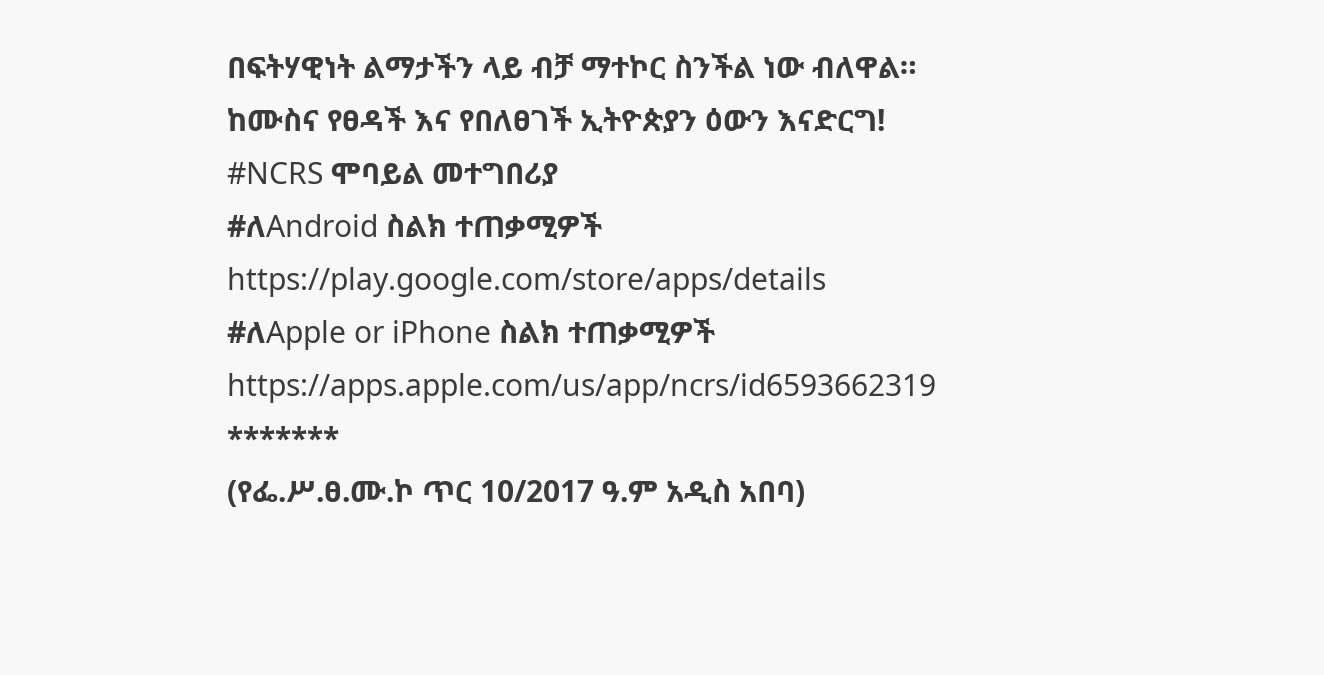በፍትሃዊነት ልማታችን ላይ ብቻ ማተኮር ስንችል ነው ብለዋል።
ከሙስና የፀዳች እና የበለፀገች ኢትዮጵያን ዕውን እናድርግ!
#NCRS ሞባይል መተግበሪያ
#ለAndroid ስልክ ተጠቃሚዎች
https://play.google.com/store/apps/details
#ለApple or iPhone ስልክ ተጠቃሚዎች
https://apps.apple.com/us/app/ncrs/id6593662319
*******
(የፌ.ሥ.ፀ.ሙ.ኮ ጥር 10/2017 ዓ.ም አዲስ አበባ)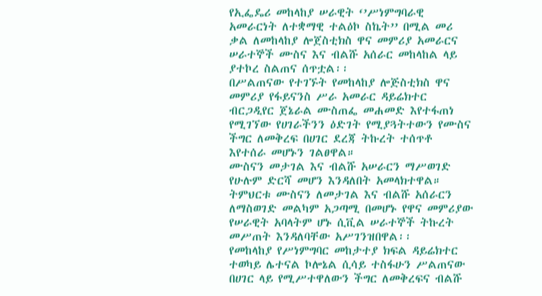የኢፌዴሪ መከላከያ ሠራዊት ‘’ሥነምግባራዊ አመራርነት ለተቋማዊ ተልዕኮ ስኬት’’ በሚል መሪ ቃል ለመከላከያ ሎጀስቲክስ ዋና መምሪያ አመራርና ሠራተኞች ሙስና እና ብልሹ አሰራር መከላከል ላይ ያተኮረ ስልጠና ሰጥቷል፡፡
በሥልጠናው የተገኙት የመከላከያ ሎጅስቲክስ ዋና መምሪያ የፋይናንስ ሥራ አመራር ዳይሬክተር ብርጋዲየር ጀኔራል ሙስጠፌ መሐመድ እየተፋጠነ የሚገኘው የሀገራችንን ዕድገት የሚያጓትተውን የሙስና ችግር ለመቅረፍ በሀገር ደረጃ ትኩረት ተሰጥቶ እየተሰራ መሆኑን ገልፀዋል።
ሙስናን መታገል እና ብልሹ አሠራርን ማሥወገድ የሁሉም ድርሻ መሆን እንዳለበት አመላክተዋል።
ትምህርቱ ሙስናን ለመታገል እና ብልሹ አሰራርን ለማስወገድ መልካም አጋጣሚ በመሆኑ የዋና መምሪያው የሠራዊት አባላትም ሆኑ ሲቪል ሠራተኞች ትኩረት መሥጠት እንዳለባቸው አሥገንዝበዋል፡፡
የመከላከያ የሥነምግባር መከታተያ ክፍል ዳይሬክተር ተወካይ ሌተናል ኮሎኔል ሲሳይ ተስፋሁን ሥልጠናው በሀገር ላይ የሚሥተዋለውን ችግር ለመቅረፍና ብልሹ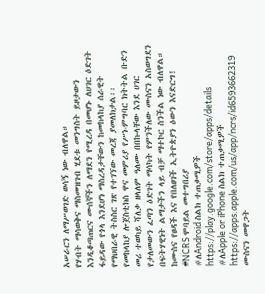አሠራርን ለማሥወገድ ወሳኝ ነው ብለዋል።
የሃብት ማሳወቅና ማስመዝገብ ሂደቱ መንግስት ይዞታውን እንዲቆጣጠርና ሙሰኞችን ለማደን የሚረዳ በመሆኑ ለሀገር ዕድገት ፋይዳው የጎላ እንደሆነ ማስረዳታቸውን ከመከላከያ ሰራዊት የማህበራዊ ትስስር ገጽ የተገኘው መረጃ ያመለክታል፡፡
የመከላከያ ሎጀስቲክስ ዋና መምሪያ የሥነ-ምግባር ክትትል ቡድን መሪ ተወካይ ሻለቃ ዘላለም ዓለሙ በበኩላቸው እንደ ሀገር የታለመውን ፈጣን ዕድገት ማሳካት የምንችለው ሙስናን አስወግደን በፍትሃዊነት ልማታችን ላይ ብቻ ማተኮር ስንችል ነው ብለዋል።
ከሙስና የፀዳች እና የበለፀገች ኢትዮጵያን ዕውን እናድርግ!
#NCRS ሞባይል መተግበሪያ
#ለAndroid ስልክ ተጠቃሚዎች
https://play.google.com/store/apps/details
#ለApple or iPhone ስልክ ተጠቃሚዎች
https://apps.apple.com/us/app/ncrs/id6593662319
ሙስናን መዋጋት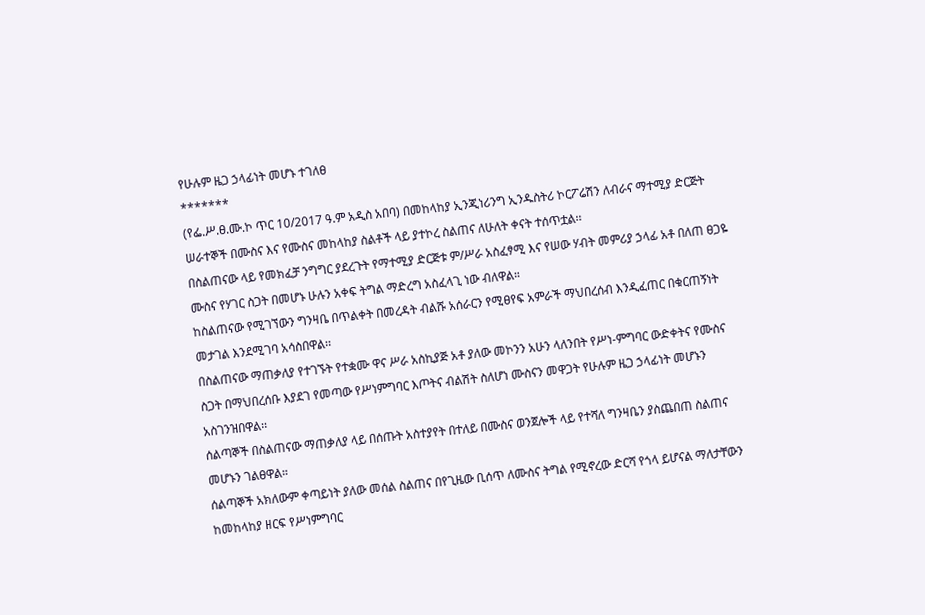የሁሉም ዜጋ ኃላፊነት መሆኑ ተገለፀ
*******
(የፌ.ሥ.ፀ.ሙ.ኮ ጥር 10/2017 ዓ.ም አዲስ አበባ) በመከላከያ ኢንጂነሪንግ ኢንዱስትሪ ኮርፖሬሽን ለብራና ማተሚያ ድርጅት ሠራተኞች በሙስና እና የሙስና መከላከያ ስልቶች ላይ ያተኮረ ስልጠና ለሁለት ቀናት ተሰጥቷል፡፡
በስልጠናው ላይ የመክፈቻ ንግግር ያደረጉት የማተሚያ ድርጅቱ ም/ሥራ አስፈፃሚ እና የሠው ሃብት መምሪያ ኃላፊ አቶ በለጠ ፀጋዬ ሙስና የሃገር ስጋት በመሆኑ ሁሉን አቀፍ ትግል ማድረግ አስፈላጊ ነው ብለዋል።
ከስልጠናው የሚገኘውን ግንዛቤ በጥልቀት በመረዳት ብልሹ አሰራርን የሚፀየፍ አምራች ማህበረሰብ እንዲፈጠር በቁርጠኝነት መታገል እንደሚገባ አሳስበዋል፡፡
በስልጠናው ማጠቃለያ የተገኙት የተቋሙ ዋና ሥራ አስኪያጅ አቶ ያለው መኮንን አሁን ላለንበት የሥነ-ምግባር ውድቀትና የሙስና ስጋት በማህበረሰቡ እያደገ የመጣው የሥነምግባር እጦትና ብልሽት ስለሆነ ሙስናን መዋጋት የሁሉም ዜጋ ኃላፊነት መሆኑን አስገንዝበዋል፡፡
ሰልጣኞች በስልጠናው ማጠቃለያ ላይ በሰጡት አስተያየት በተለይ በሙስና ወንጀሎች ላይ የተሻለ ግንዛቤን ያስጨበጠ ስልጠና መሆኑን ገልፀዋል።
ሰልጣኞች አክለውም ቀጣይነት ያለው መሰል ስልጠና በየጊዜው ቢሰጥ ለሙስና ትግል የሚኖረው ድርሻ የጎላ ይሆናል ማለታቸውን ከመከላከያ ዘርፍ የሥነምግባር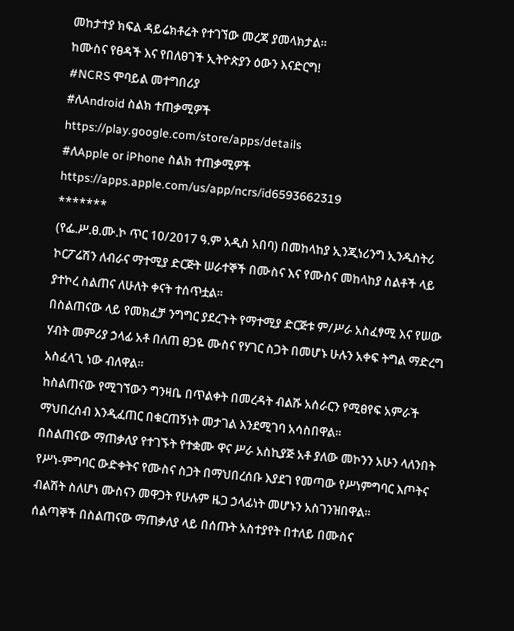መከታተያ ክፍል ዳይሬክቶሬት የተገኘው መረጃ ያመላክታል፡፡
ከሙስና የፀዳች እና የበለፀገች ኢትዮጵያን ዕውን እናድርግ!
#NCRS ሞባይል መተግበሪያ
#ለAndroid ስልክ ተጠቃሚዎች
https://play.google.com/store/apps/details
#ለApple or iPhone ስልክ ተጠቃሚዎች
https://apps.apple.com/us/app/ncrs/id6593662319
*******
(የፌ.ሥ.ፀ.ሙ.ኮ ጥር 10/2017 ዓ.ም አዲስ አበባ) በመከላከያ ኢንጂነሪንግ ኢንዱስትሪ ኮርፖሬሽን ለብራና ማተሚያ ድርጅት ሠራተኞች በሙስና እና የሙስና መከላከያ ስልቶች ላይ ያተኮረ ስልጠና ለሁለት ቀናት ተሰጥቷል፡፡
በስልጠናው ላይ የመክፈቻ ንግግር ያደረጉት የማተሚያ ድርጅቱ ም/ሥራ አስፈፃሚ እና የሠው ሃብት መምሪያ ኃላፊ አቶ በለጠ ፀጋዬ ሙስና የሃገር ስጋት በመሆኑ ሁሉን አቀፍ ትግል ማድረግ አስፈላጊ ነው ብለዋል።
ከስልጠናው የሚገኘውን ግንዛቤ በጥልቀት በመረዳት ብልሹ አሰራርን የሚፀየፍ አምራች ማህበረሰብ እንዲፈጠር በቁርጠኝነት መታገል እንደሚገባ አሳስበዋል፡፡
በስልጠናው ማጠቃለያ የተገኙት የተቋሙ ዋና ሥራ አስኪያጅ አቶ ያለው መኮንን አሁን ላለንበት የሥነ-ምግባር ውድቀትና የሙስና ስጋት በማህበረሰቡ እያደገ የመጣው የሥነምግባር እጦትና ብልሽት ስለሆነ ሙስናን መዋጋት የሁሉም ዜጋ ኃላፊነት መሆኑን አስገንዝበዋል፡፡
ሰልጣኞች በስልጠናው ማጠቃለያ ላይ በሰጡት አስተያየት በተለይ በሙስና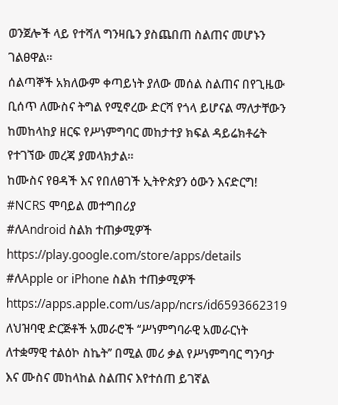ወንጀሎች ላይ የተሻለ ግንዛቤን ያስጨበጠ ስልጠና መሆኑን ገልፀዋል።
ሰልጣኞች አክለውም ቀጣይነት ያለው መሰል ስልጠና በየጊዜው ቢሰጥ ለሙስና ትግል የሚኖረው ድርሻ የጎላ ይሆናል ማለታቸውን ከመከላከያ ዘርፍ የሥነምግባር መከታተያ ክፍል ዳይሬክቶሬት የተገኘው መረጃ ያመላክታል፡፡
ከሙስና የፀዳች እና የበለፀገች ኢትዮጵያን ዕውን እናድርግ!
#NCRS ሞባይል መተግበሪያ
#ለAndroid ስልክ ተጠቃሚዎች
https://play.google.com/store/apps/details
#ለApple or iPhone ስልክ ተጠቃሚዎች
https://apps.apple.com/us/app/ncrs/id6593662319
ለህዝባዊ ድርጅቶች አመራሮች ‘‘ሥነምግባራዊ አመራርነት ለተቋማዊ ተልዕኮ ስኬት’’ በሚል መሪ ቃል የሥነምግባር ግንባታ እና ሙስና መከላከል ስልጠና እየተሰጠ ይገኛል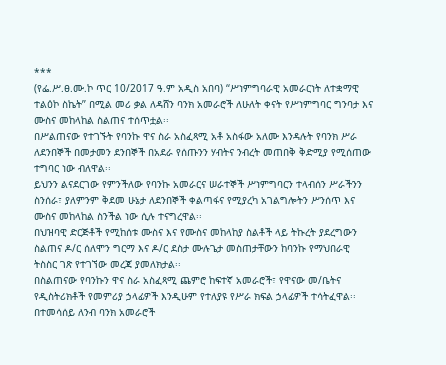***
(የፌ.ሥ.ፀ.ሙ.ኮ ጥር 10/2017 ዓ.ም አዲስ አበባ) ‘‘ሥነምግባራዊ አመራርነት ለተቋማዊ ተልዕኮ ስኬት’’ በሚል መሪ ቃል ለዳሸን ባንክ አመራሮች ለሁለት ቀናት የሥነምግባር ግንባታ እና ሙስና መከላከል ስልጠና ተሰጥቷል፡፡
በሥልጠናው የተገኙት የባንኩ ዋና ስራ አስፈጻሚ አቶ አስፋው አለሙ እንዳሉት የባንክ ሥራ ለደንበኞች በመታመን ደንበኞች በአደራ የሰጡንን ሃብትና ንብረት መጠበቅ ቅድሚያ የሚሰጠው ተግባር ነው ብለዋል፡፡
ይህንን ልናደርገው የምንችለው የባንኩ አመራርና ሠራተኞች ሥነምግባርን ተላብሰን ሥራችንን ስንሰራ፣ ያለምንም ቅደመ ሁኔታ ለደንበኞች ቀልጣፋና የሚያረካ አገልግሎትን ሥንሰጥ እና ሙስና መከላከል ስንችል ነው ሲሉ ተናግረዋል፡፡
በህዝባዊ ድርጅቶች የሚከሰቱ ሙስና እና የሙስና መከላከያ ስልቶች ላይ ትኩረት ያደረግውን ስልጠና ዶ/ር ሰለሞን ግርማ እና ዶ/ር ደስታ ሙሉጌታ መስጠታቸውን ከባንኩ የማህበራዊ ትስስር ገጽ የተገኘው መረጃ ያመለክታል፡፡
በስልጠናው የባንኩን ዋና ስራ አስፈጻሚ ጨምሮ ከፍተኛ አመራሮች፣ የዋናው መ/ቤትና የዲስትሪክቶች የመምሪያ ኃላፊዎች እንዲሁም የተለያዩ የሥራ ክፍል ኃላፊዎች ተሳትፈዋል፡፡
በተመሳሰይ ለንብ ባንክ አመራሮች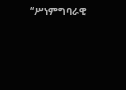‘‘ሥነምግባራዊ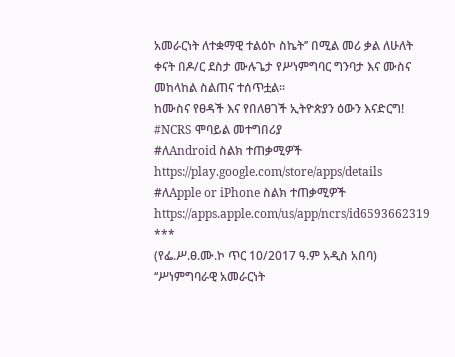አመራርነት ለተቋማዊ ተልዕኮ ስኬት’’ በሚል መሪ ቃል ለሁለት ቀናት በዶ/ር ደስታ ሙሉጌታ የሥነምግባር ግንባታ እና ሙስና መከላከል ስልጠና ተሰጥቷል፡፡
ከሙስና የፀዳች እና የበለፀገች ኢትዮጵያን ዕውን እናድርግ!
#NCRS ሞባይል መተግበሪያ
#ለAndroid ስልክ ተጠቃሚዎች
https://play.google.com/store/apps/details
#ለApple or iPhone ስልክ ተጠቃሚዎች
https://apps.apple.com/us/app/ncrs/id6593662319
***
(የፌ.ሥ.ፀ.ሙ.ኮ ጥር 10/2017 ዓ.ም አዲስ አበባ) ‘‘ሥነምግባራዊ አመራርነት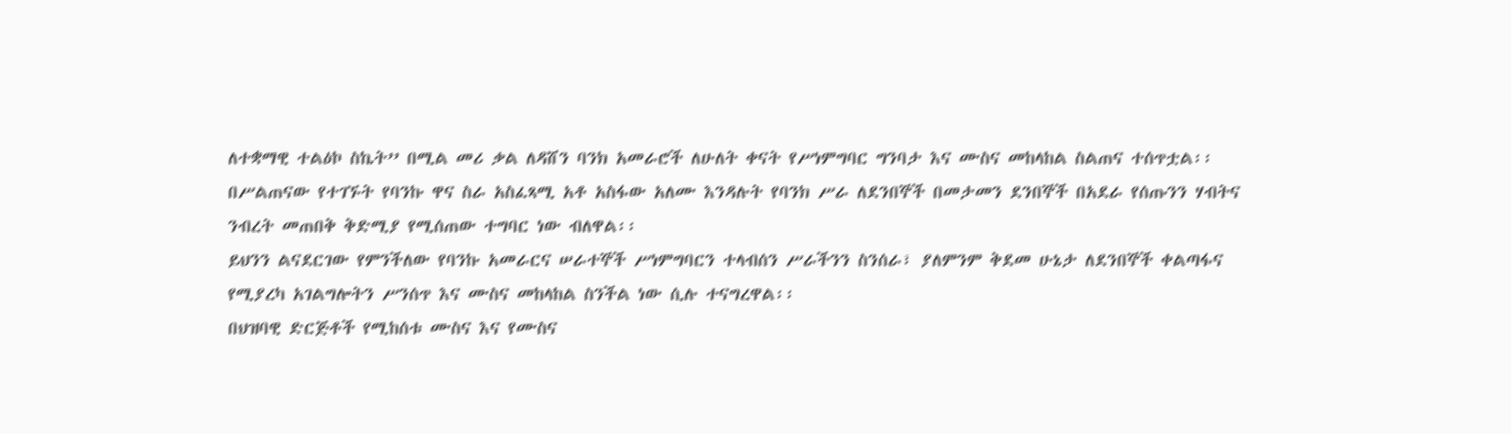ለተቋማዊ ተልዕኮ ስኬት’’ በሚል መሪ ቃል ለዳሸን ባንክ አመራሮች ለሁለት ቀናት የሥነምግባር ግንባታ እና ሙስና መከላከል ስልጠና ተሰጥቷል፡፡
በሥልጠናው የተገኙት የባንኩ ዋና ስራ አስፈጻሚ አቶ አስፋው አለሙ እንዳሉት የባንክ ሥራ ለደንበኞች በመታመን ደንበኞች በአደራ የሰጡንን ሃብትና ንብረት መጠበቅ ቅድሚያ የሚሰጠው ተግባር ነው ብለዋል፡፡
ይህንን ልናደርገው የምንችለው የባንኩ አመራርና ሠራተኞች ሥነምግባርን ተላብሰን ሥራችንን ስንሰራ፣ ያለምንም ቅደመ ሁኔታ ለደንበኞች ቀልጣፋና የሚያረካ አገልግሎትን ሥንሰጥ እና ሙስና መከላከል ስንችል ነው ሲሉ ተናግረዋል፡፡
በህዝባዊ ድርጅቶች የሚከሰቱ ሙስና እና የሙስና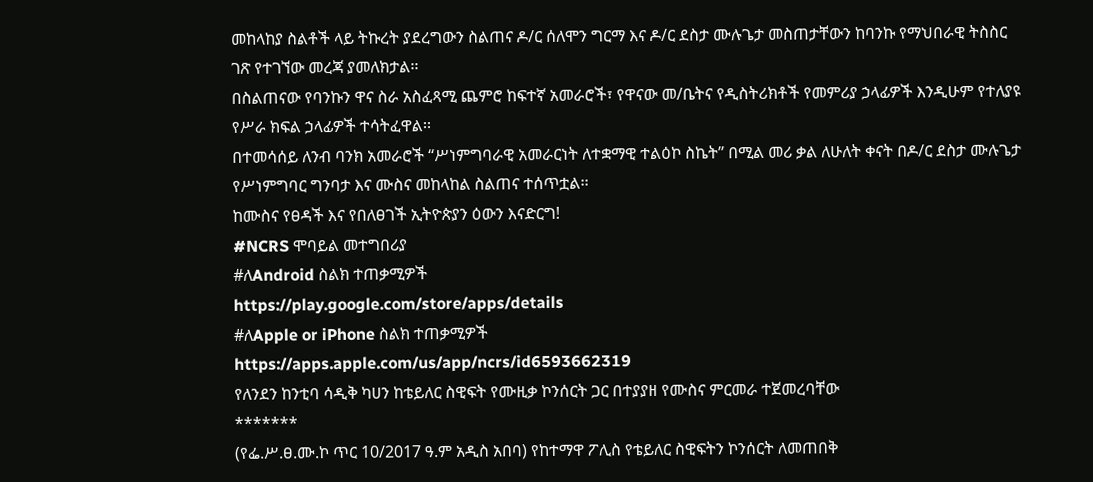መከላከያ ስልቶች ላይ ትኩረት ያደረግውን ስልጠና ዶ/ር ሰለሞን ግርማ እና ዶ/ር ደስታ ሙሉጌታ መስጠታቸውን ከባንኩ የማህበራዊ ትስስር ገጽ የተገኘው መረጃ ያመለክታል፡፡
በስልጠናው የባንኩን ዋና ስራ አስፈጻሚ ጨምሮ ከፍተኛ አመራሮች፣ የዋናው መ/ቤትና የዲስትሪክቶች የመምሪያ ኃላፊዎች እንዲሁም የተለያዩ የሥራ ክፍል ኃላፊዎች ተሳትፈዋል፡፡
በተመሳሰይ ለንብ ባንክ አመራሮች ‘‘ሥነምግባራዊ አመራርነት ለተቋማዊ ተልዕኮ ስኬት’’ በሚል መሪ ቃል ለሁለት ቀናት በዶ/ር ደስታ ሙሉጌታ የሥነምግባር ግንባታ እና ሙስና መከላከል ስልጠና ተሰጥቷል፡፡
ከሙስና የፀዳች እና የበለፀገች ኢትዮጵያን ዕውን እናድርግ!
#NCRS ሞባይል መተግበሪያ
#ለAndroid ስልክ ተጠቃሚዎች
https://play.google.com/store/apps/details
#ለApple or iPhone ስልክ ተጠቃሚዎች
https://apps.apple.com/us/app/ncrs/id6593662319
የለንደን ከንቲባ ሳዲቅ ካሀን ከቴይለር ስዊፍት የሙዚቃ ኮንሰርት ጋር በተያያዘ የሙስና ምርመራ ተጀመረባቸው
*******
(የፌ.ሥ.ፀ.ሙ.ኮ ጥር 10/2017 ዓ.ም አዲስ አበባ) የከተማዋ ፖሊስ የቴይለር ስዊፍትን ኮንሰርት ለመጠበቅ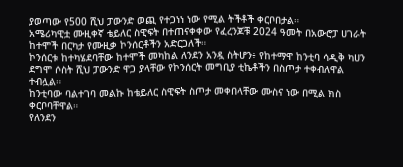ያወጣው የ500 ሺህ ፓውንድ ወጪ የተጋነነ ነው የሚል ትችቶች ቀርቦበታል።
አሜሪካዊቷ ሙዚቀኛ ቴይለር ስዊፍት በተጠናቀቀው የፈረንጆቹ 2024 ዓመት በአውሮፓ ሀገራት ከተሞች በርካታ የሙዚቃ ኮንሰርቶችን አድርጋለች።
ኮንሰርቱ ከተካሄደባቸው ከተሞች መካከል ለንደን አንዷ ስትሆን፥ የከተማዋ ከንቲባ ሳዲቅ ካሀን ደግሞ ሶስት ሺህ ፓውንድ ዋጋ ያላቸው የኮንሰርት መግቢያ ቲኬቶችን በስጦታ ተቀብለዋል ተብሏል።
ከንቲባው ባልተገባ መልኩ ከቴይለር ስዊፍት ስጦታ መቀበላቸው ሙስና ነው በሚል ክስ ቀርቦባቸዋል።
የለንደን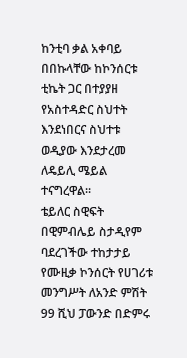ከንቲባ ቃል አቀባይ በበኩላቸው ከኮንሰርቱ ቲኬት ጋር በተያያዘ የአስተዳድር ስህተት እንደነበርና ስህተቱ ወዲያው እንደታረመ ለዴይሊ ሜይል ተናግረዋል።
ቴይለር ስዊፍት በዊምብሌይ ስታዲየም ባደረገችው ተከታታይ የሙዚቃ ኮንሰርት የሀገሪቱ መንግሥት ለአንድ ምሽት 99 ሺህ ፓውንድ በድምሩ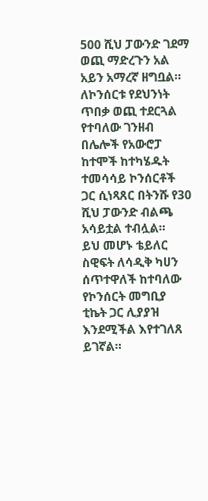500 ሺህ ፓውንድ ገደማ ወጪ ማድረጉን አል አይን አማረኛ ዘግቧል።
ለኮንሰርቱ የደህንነት ጥበቃ ወጪ ተደርጓል የተባለው ገንዘብ በሌሎች የአውሮፓ ከተሞች ከተካሄዱት ተመሳሳይ ኮንሰርቶች ጋር ሲነጻጸር በትንሹ የ30 ሺህ ፓውንድ ብልጫ አሳይቷል ተብሏል።
ይህ መሆኑ ቴይለር ስዊፍት ለሳዲቅ ካሀን ሰጥተዋለች ከተባለው የኮንሰርት መግቢያ ቲኬት ጋር ሊያያዝ እንደሚችል እየተገለጸ ይገኛል።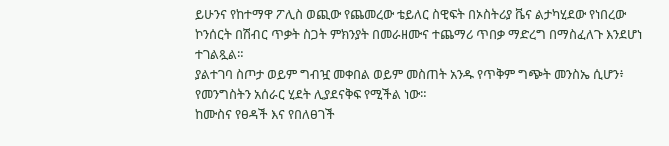ይሁንና የከተማዋ ፖሊስ ወጪው የጨመረው ቴይለር ስዊፍት በኦስትሪያ ቬና ልታካሂደው የነበረው ኮንሰርት በሽብር ጥቃት ስጋት ምክንያት በመራዘሙና ተጨማሪ ጥበቃ ማድረግ በማስፈለጉ እንደሆነ ተገልጿል።
ያልተገባ ስጦታ ወይም ግብዧ መቀበል ወይም መስጠት አንዱ የጥቅም ግጭት መንስኤ ሲሆን፥ የመንግስትን አሰራር ሂደት ሊያደናቅፍ የሚችል ነው።
ከሙስና የፀዳች እና የበለፀገች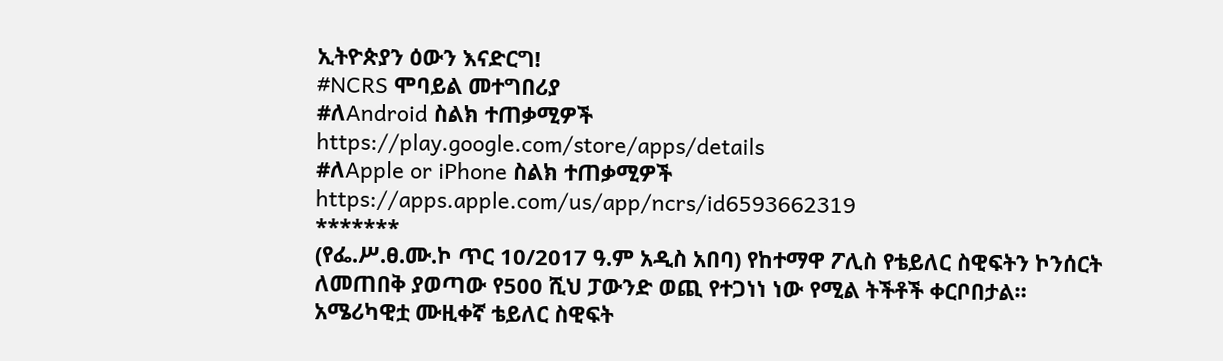ኢትዮጵያን ዕውን እናድርግ!
#NCRS ሞባይል መተግበሪያ
#ለAndroid ስልክ ተጠቃሚዎች
https://play.google.com/store/apps/details
#ለApple or iPhone ስልክ ተጠቃሚዎች
https://apps.apple.com/us/app/ncrs/id6593662319
*******
(የፌ.ሥ.ፀ.ሙ.ኮ ጥር 10/2017 ዓ.ም አዲስ አበባ) የከተማዋ ፖሊስ የቴይለር ስዊፍትን ኮንሰርት ለመጠበቅ ያወጣው የ500 ሺህ ፓውንድ ወጪ የተጋነነ ነው የሚል ትችቶች ቀርቦበታል።
አሜሪካዊቷ ሙዚቀኛ ቴይለር ስዊፍት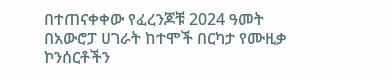በተጠናቀቀው የፈረንጆቹ 2024 ዓመት በአውሮፓ ሀገራት ከተሞች በርካታ የሙዚቃ ኮንሰርቶችን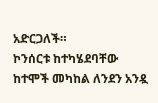አድርጋለች።
ኮንሰርቱ ከተካሄደባቸው ከተሞች መካከል ለንደን አንዷ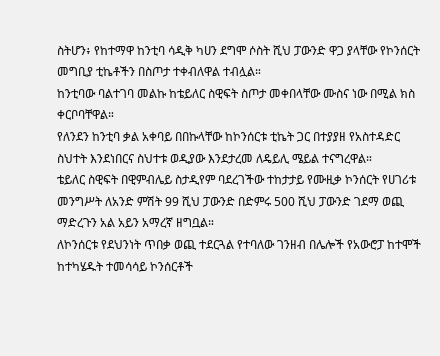ስትሆን፥ የከተማዋ ከንቲባ ሳዲቅ ካሀን ደግሞ ሶስት ሺህ ፓውንድ ዋጋ ያላቸው የኮንሰርት መግቢያ ቲኬቶችን በስጦታ ተቀብለዋል ተብሏል።
ከንቲባው ባልተገባ መልኩ ከቴይለር ስዊፍት ስጦታ መቀበላቸው ሙስና ነው በሚል ክስ ቀርቦባቸዋል።
የለንደን ከንቲባ ቃል አቀባይ በበኩላቸው ከኮንሰርቱ ቲኬት ጋር በተያያዘ የአስተዳድር ስህተት እንደነበርና ስህተቱ ወዲያው እንደታረመ ለዴይሊ ሜይል ተናግረዋል።
ቴይለር ስዊፍት በዊምብሌይ ስታዲየም ባደረገችው ተከታታይ የሙዚቃ ኮንሰርት የሀገሪቱ መንግሥት ለአንድ ምሽት 99 ሺህ ፓውንድ በድምሩ 500 ሺህ ፓውንድ ገደማ ወጪ ማድረጉን አል አይን አማረኛ ዘግቧል።
ለኮንሰርቱ የደህንነት ጥበቃ ወጪ ተደርጓል የተባለው ገንዘብ በሌሎች የአውሮፓ ከተሞች ከተካሄዱት ተመሳሳይ ኮንሰርቶች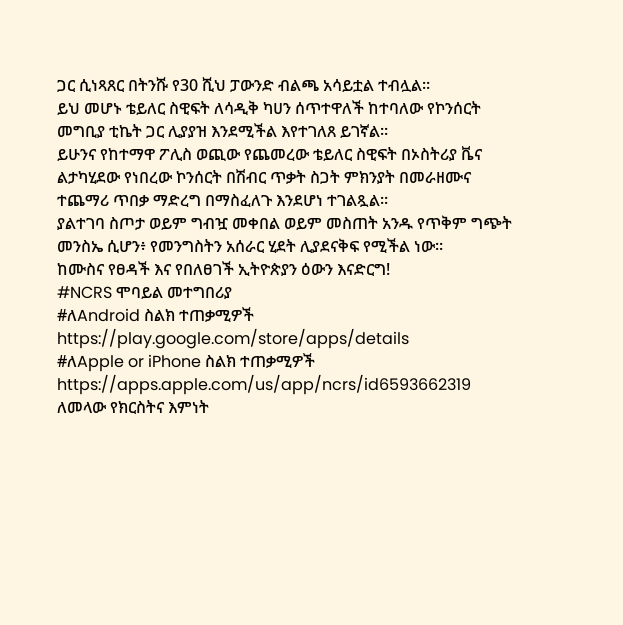ጋር ሲነጻጸር በትንሹ የ30 ሺህ ፓውንድ ብልጫ አሳይቷል ተብሏል።
ይህ መሆኑ ቴይለር ስዊፍት ለሳዲቅ ካሀን ሰጥተዋለች ከተባለው የኮንሰርት መግቢያ ቲኬት ጋር ሊያያዝ እንደሚችል እየተገለጸ ይገኛል።
ይሁንና የከተማዋ ፖሊስ ወጪው የጨመረው ቴይለር ስዊፍት በኦስትሪያ ቬና ልታካሂደው የነበረው ኮንሰርት በሽብር ጥቃት ስጋት ምክንያት በመራዘሙና ተጨማሪ ጥበቃ ማድረግ በማስፈለጉ እንደሆነ ተገልጿል።
ያልተገባ ስጦታ ወይም ግብዧ መቀበል ወይም መስጠት አንዱ የጥቅም ግጭት መንስኤ ሲሆን፥ የመንግስትን አሰራር ሂደት ሊያደናቅፍ የሚችል ነው።
ከሙስና የፀዳች እና የበለፀገች ኢትዮጵያን ዕውን እናድርግ!
#NCRS ሞባይል መተግበሪያ
#ለAndroid ስልክ ተጠቃሚዎች
https://play.google.com/store/apps/details
#ለApple or iPhone ስልክ ተጠቃሚዎች
https://apps.apple.com/us/app/ncrs/id6593662319
ለመላው የክርስትና እምነት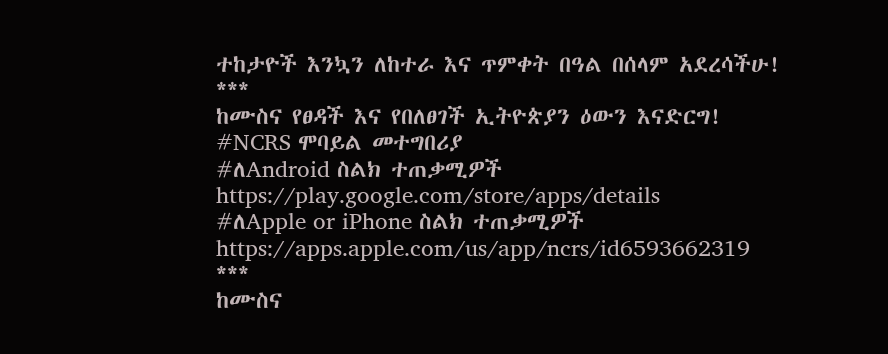ተከታዮች እንኳን ለከተራ እና ጥምቀት በዓል በሰላም አደረሳችሁ!
***
ከሙስና የፀዳች እና የበለፀገች ኢትዮጵያን ዕውን እናድርግ!
#NCRS ሞባይል መተግበሪያ
#ለAndroid ስልክ ተጠቃሚዎች
https://play.google.com/store/apps/details
#ለApple or iPhone ስልክ ተጠቃሚዎች
https://apps.apple.com/us/app/ncrs/id6593662319
***
ከሙስና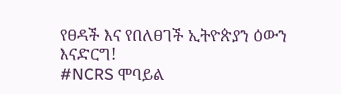የፀዳች እና የበለፀገች ኢትዮጵያን ዕውን እናድርግ!
#NCRS ሞባይል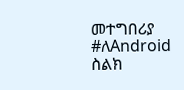መተግበሪያ
#ለAndroid ስልክ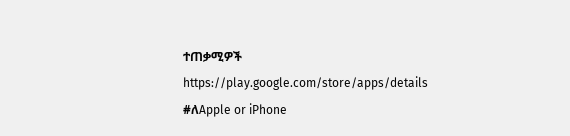ተጠቃሚዎች
https://play.google.com/store/apps/details
#ለApple or iPhone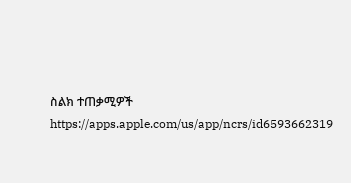ስልክ ተጠቃሚዎች
https://apps.apple.com/us/app/ncrs/id6593662319